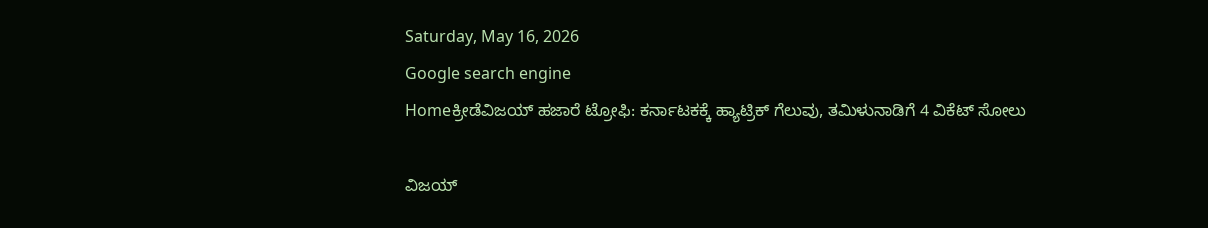Saturday, May 16, 2026
Google search engine
Homeಕ್ರೀಡೆವಿಜಯ್‌ ಹಜಾರೆ ಟ್ರೋಫಿ: ಕರ್ನಾಟಕಕ್ಕೆ ಹ್ಯಾಟ್ರಿಕ್‌ ಗೆಲುವು, ತಮಿಳುನಾಡಿಗೆ 4 ವಿಕೆಟ್‌ ಸೋಲು

ವಿಜಯ್‌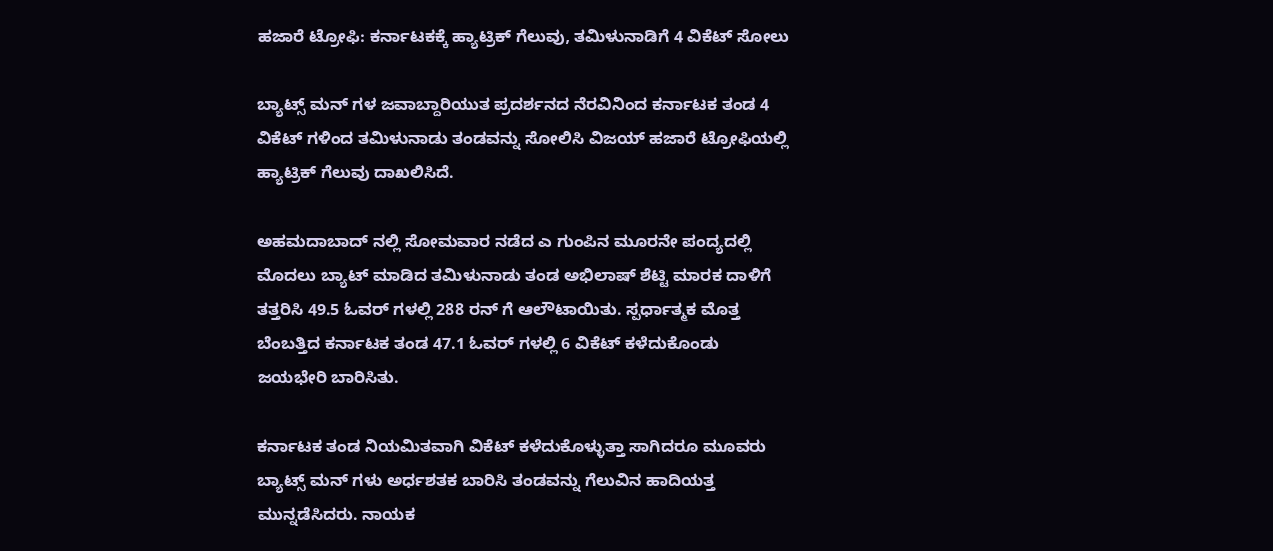ಹಜಾರೆ ಟ್ರೋಫಿ: ಕರ್ನಾಟಕಕ್ಕೆ ಹ್ಯಾಟ್ರಿಕ್‌ ಗೆಲುವು, ತಮಿಳುನಾಡಿಗೆ 4 ವಿಕೆಟ್‌ ಸೋಲು

ಬ್ಯಾಟ್ಸ್‌ ಮನ್‌ ಗಳ ಜವಾಬ್ದಾರಿಯುತ ಪ್ರದರ್ಶನದ ನೆರವಿನಿಂದ ಕರ್ನಾಟಕ ತಂಡ 4 ವಿಕೆಟ್‌ ಗಳಿಂದ ತಮಿಳುನಾಡು ತಂಡವನ್ನು ಸೋಲಿಸಿ ವಿಜಯ್‌ ಹಜಾರೆ ಟ್ರೋಫಿಯಲ್ಲಿ ಹ್ಯಾಟ್ರಿಕ್‌ ಗೆಲುವು ದಾಖಲಿಸಿದೆ.

ಅಹಮದಾಬಾದ್‌ ನಲ್ಲಿ ಸೋಮವಾರ ನಡೆದ ಎ ಗುಂಪಿನ ಮೂರನೇ ಪಂದ್ಯದಲ್ಲಿ ಮೊದಲು ಬ್ಯಾಟ್‌ ಮಾಡಿದ ತಮಿಳುನಾಡು ತಂಡ ಅಭಿಲಾಷ್‌ ಶೆಟ್ಟಿ ಮಾರಕ ದಾಳಿಗೆ ತತ್ತರಿಸಿ 49.5 ಓವರ್‌ ಗಳಲ್ಲಿ 288 ರನ್‌ ಗೆ ಆಲೌಟಾಯಿತು. ಸ್ಪರ್ಧಾತ್ಮಕ ಮೊತ್ತ ಬೆಂಬತ್ತಿದ ಕರ್ನಾಟಕ ತಂಡ 47.1 ಓವರ್‌ ಗಳಲ್ಲಿ 6 ವಿಕೆಟ್‌ ಕಳೆದುಕೊಂಡು ಜಯಭೇರಿ ಬಾರಿಸಿತು.

ಕರ್ನಾಟಕ ತಂಡ ನಿಯಮಿತವಾಗಿ ವಿಕೆಟ್‌ ಕಳೆದುಕೊಳ್ಳುತ್ತಾ ಸಾಗಿದರೂ ಮೂವರು ಬ್ಯಾಟ್ಸ್‌ ಮನ್‌ ಗಳು ಅರ್ಧಶತಕ ಬಾರಿಸಿ ತಂಡವನ್ನು ಗೆಲುವಿನ ಹಾದಿಯತ್ತ ಮುನ್ನಡೆಸಿದರು. ನಾಯಕ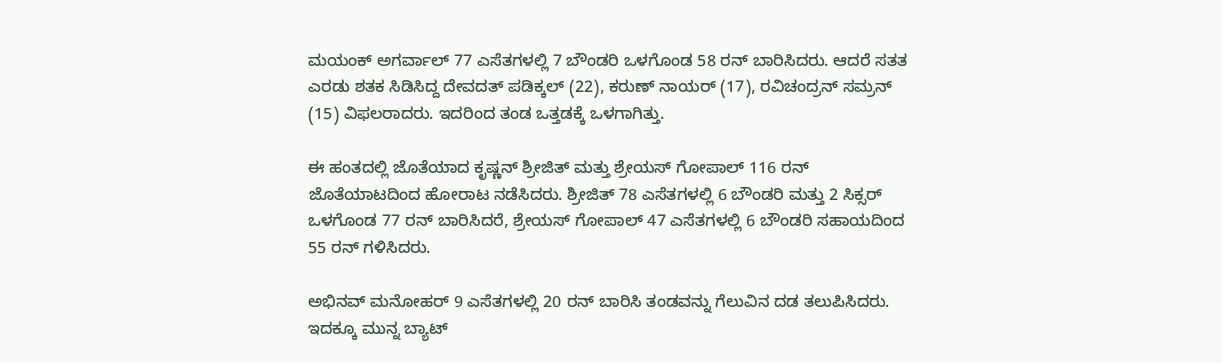ಮಯಂಕ್‌ ಅಗರ್ವಾಲ್‌ 77 ಎಸೆತಗಳಲ್ಲಿ 7 ಬೌಂಡರಿ ಒಳಗೊಂಡ 58 ರನ್‌ ಬಾರಿಸಿದರು. ಆದರೆ ಸತತ ಎರಡು ಶತಕ ಸಿಡಿಸಿದ್ದ ದೇವದತ್‌ ಪಡಿಕ್ಕಲ್‌ (22), ಕರುಣ್‌ ನಾಯರ್‌ (17), ರವಿಚಂದ್ರನ್‌ ಸಮ್ರನ್‌ (15) ವಿಫಲರಾದರು. ಇದರಿಂದ ತಂಡ ಒತ್ತಡಕ್ಕೆ ಒಳಗಾಗಿತ್ತು.

ಈ ಹಂತದಲ್ಲಿ ಜೊತೆಯಾದ ಕೃಷ್ಣನ್‌ ಶ್ರೀಜಿತ್‌ ಮತ್ತು ಶ್ರೇಯಸ್‌ ಗೋಪಾಲ್‌ 116 ರನ್‌ ಜೊತೆಯಾಟದಿಂದ ಹೋರಾಟ ನಡೆಸಿದರು. ಶ್ರೀಜಿತ್‌ 78 ಎಸೆತಗಳಲ್ಲಿ 6 ಬೌಂಡರಿ ಮತ್ತು 2 ಸಿಕ್ಸರ್‌ ಒಳಗೊಂಡ 77 ರನ್‌ ಬಾರಿಸಿದರೆ, ಶ್ರೇಯಸ್‌ ಗೋಪಾಲ್‌ 47 ಎಸೆತಗಳಲ್ಲಿ 6 ಬೌಂಡರಿ ಸಹಾಯದಿಂದ 55 ರನ್‌ ಗಳಿಸಿದರು.

ಅಭಿನವ್‌ ಮನೋಹರ್‌ 9 ಎಸೆತಗಳಲ್ಲಿ 20 ರನ್‌ ಬಾರಿಸಿ ತಂಡವನ್ನು ಗೆಲುವಿನ ದಡ ತಲುಪಿಸಿದರು.
ಇದಕ್ಕೂ ಮುನ್ನ ಬ್ಯಾಟ್‌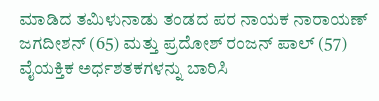ಮಾಡಿದ ತಮಿಳುನಾಡು ತಂಡದ ಪರ ನಾಯಕ ನಾರಾಯಣ್‌ ಜಗದೀಶನ್‌ (65) ಮತ್ತು ಪ್ರದೋಶ್‌ ರಂಜನ್‌ ಪಾಲ್‌ (57) ವೈಯಕ್ತಿಕ ಅರ್ಧಶತಕಗಳನ್ನು ಬಾರಿಸಿ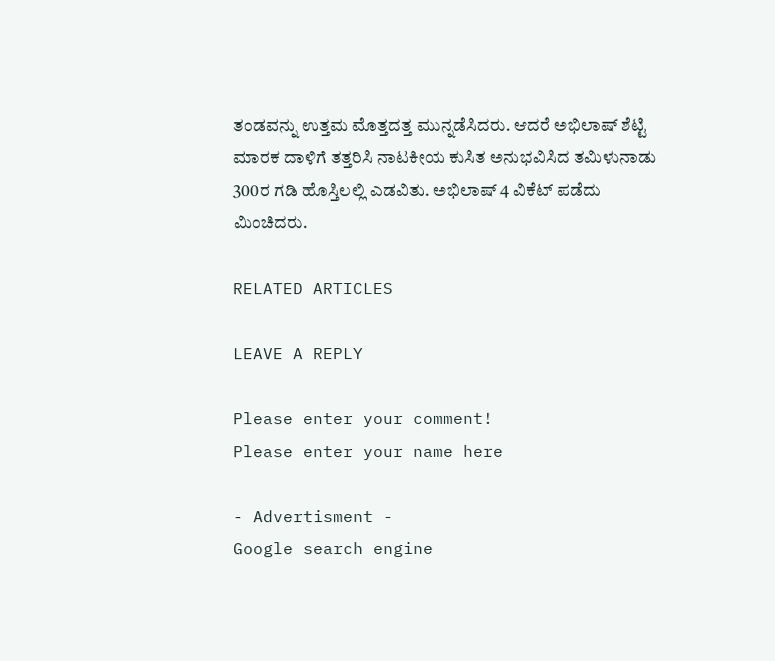ತಂಡವನ್ನು ಉತ್ತಮ ಮೊತ್ತದತ್ತ ಮುನ್ನಡೆಸಿದರು. ಆದರೆ ಅಭಿಲಾಷ್‌ ಶೆಟ್ಟಿ ಮಾರಕ ದಾಳಿಗೆ ತತ್ತರಿಸಿ ನಾಟಕೀಯ ಕುಸಿತ ಅನುಭವಿಸಿದ ತಮಿಳುನಾಡು 300ರ ಗಡಿ ಹೊಸ್ತಿಲಲ್ಲಿ ಎಡವಿತು. ಅಭಿಲಾಷ್‌ 4 ವಿಕೆಟ್‌ ಪಡೆದು ಮಿಂಚಿದರು.

RELATED ARTICLES

LEAVE A REPLY

Please enter your comment!
Please enter your name here

- Advertisment -
Google search engine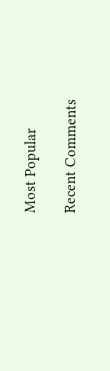Most Popular

Recent Comments